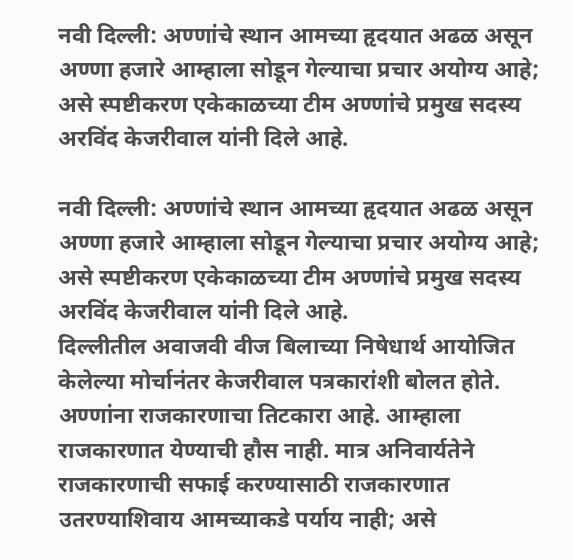नवी दिल्ली: अण्णांचे स्थान आमच्या हृदयात अढळ असून अण्णा हजारे आम्हाला सोडून गेल्याचा प्रचार अयोग्य आहे; असे स्पष्टीकरण एकेकाळच्या टीम अण्णांचे प्रमुख सदस्य अरविंद केजरीवाल यांनी दिले आहे.

नवी दिल्ली: अण्णांचे स्थान आमच्या हृदयात अढळ असून अण्णा हजारे आम्हाला सोडून गेल्याचा प्रचार अयोग्य आहे; असे स्पष्टीकरण एकेकाळच्या टीम अण्णांचे प्रमुख सदस्य अरविंद केजरीवाल यांनी दिले आहे.
दिल्लीतील अवाजवी वीज बिलाच्या निषेधार्थ आयोजित केलेल्या मोर्चानंतर केजरीवाल पत्रकारांशी बोलत होते.
अण्णांना राजकारणाचा तिटकारा आहे. आम्हाला राजकारणात येण्याची हौस नाही. मात्र अनिवार्यतेने राजकारणाची सफाई करण्यासाठी राजकारणात उतरण्याशिवाय आमच्याकडे पर्याय नाही; असे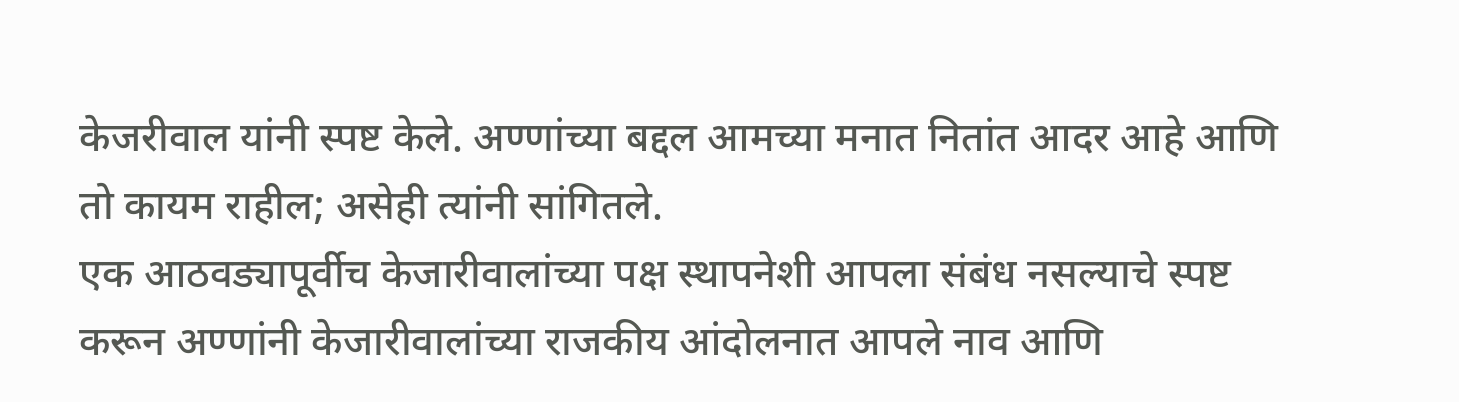केजरीवाल यांनी स्पष्ट केले. अण्णांच्या बद्दल आमच्या मनात नितांत आदर आहे आणि तो कायम राहील; असेही त्यांनी सांगितले.
एक आठवड्यापूर्वीच केजारीवालांच्या पक्ष स्थापनेशी आपला संबंध नसल्याचे स्पष्ट करून अण्णांनी केजारीवालांच्या राजकीय आंदोलनात आपले नाव आणि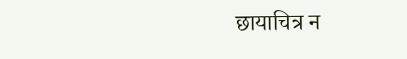छायाचित्र न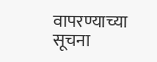वापरण्याच्या सूचना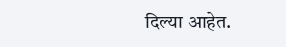दिल्या आहेत.